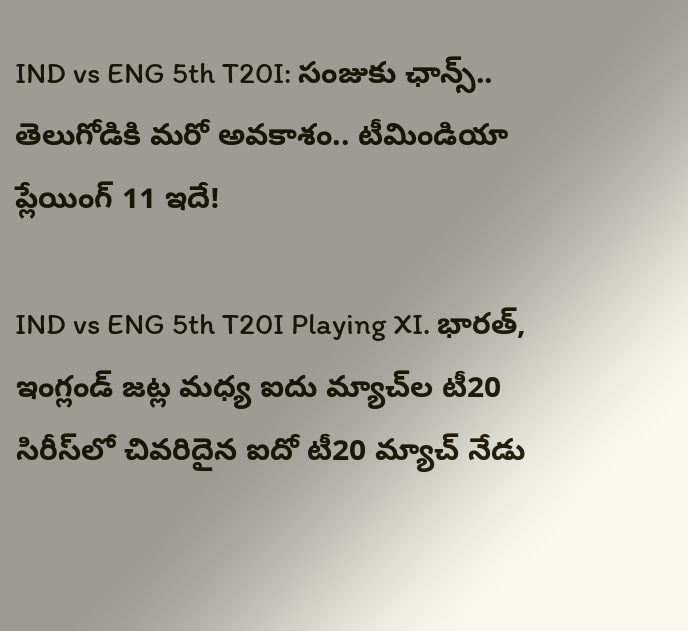IND vs ENG 5th T20I: సంజుకు ఛాన్స్.. తెలుగోడికి మరో అవకాశం.. టీమిండియా ప్లేయింగ్ 11 ఇదే!

IND vs ENG 5th T20I Playing XI. భారత్, ఇంగ్లండ్ జట్ల మధ్య ఐదు మ్యాచ్‌ల టీ20 సిరీస్‌లో చివరిదైన ఐదో టీ20 మ్యాచ్ నేడు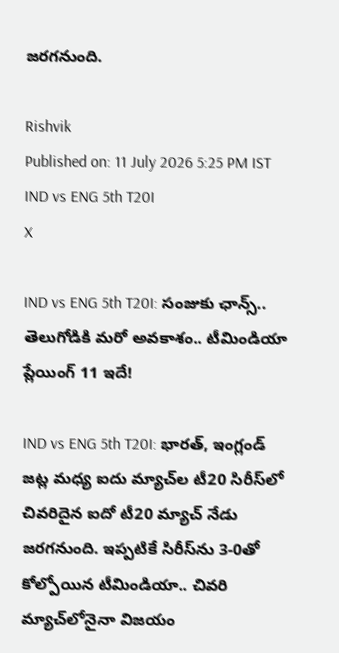జరగనుంది.

Rishvik
Published on: 11 July 2026 5:25 PM IST
IND vs ENG 5th T20I
X

IND vs ENG 5th T20I: సంజుకు ఛాన్స్.. తెలుగోడికి మరో అవకాశం.. టీమిండియా ప్లేయింగ్ 11 ఇదే!

IND vs ENG 5th T20I: భారత్, ఇంగ్లండ్ జట్ల మధ్య ఐదు మ్యాచ్‌ల టీ20 సిరీస్‌లో చివరిదైన ఐదో టీ20 మ్యాచ్ నేడు జరగనుంది. ఇప్పటికే సిరీస్‌ను 3-0తో కోల్పోయిన టీమిండియా.. చివరి మ్యాచ్‌లోనైనా విజయం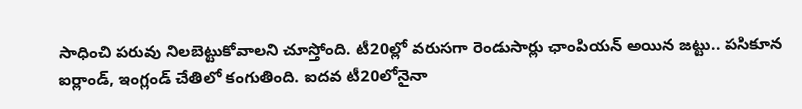సాధించి పరువు నిలబెట్టుకోవాలని చూస్తోంది. టీ20ల్లో వరుసగా రెండుసార్లు ఛాంపియన్‌ అయిన జట్టు.. పసికూన ఐర్లాండ్‌, ఇంగ్లండ్ చేతిలో కంగుతింది. ఐదవ టీ20లోనైనా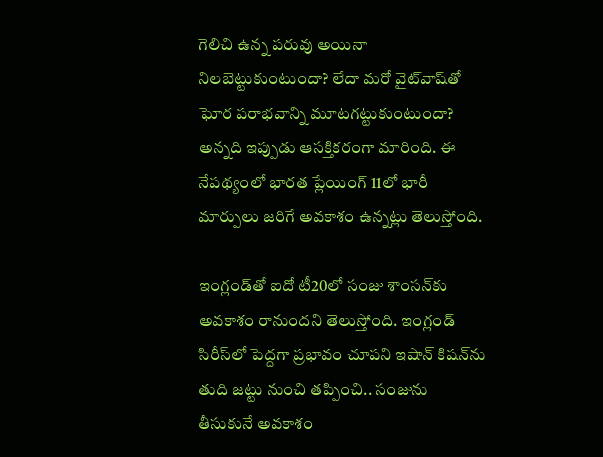గెలిచి ఉన్న పరువు అయినా నిలబెట్టుకుంటుందా? లేదా మరో వైట్‌వాష్‌తో ఘోర పరాభవాన్ని మూటగట్టుకుంటుందా? అన్నది ఇప్పుడు ఆసక్తికరంగా మారింది. ఈ నేపథ్యంలో భారత ప్లేయింగ్ 11లో భారీ మార్పులు జరిగే అవకాశం ఉన్నట్లు తెలుస్తోంది.

ఇంగ్లండ్‌తో ఐదో టీ20లో సంజు శాంసన్‌కు అవకాశం రానుందని తెలుస్తోంది. ఇంగ్లండ్ సిరీస్‌లో పెద్దగా ప్రభావం చూపని ఇషాన్ కిషన్‌ను తుది జట్టు నుంచి తప్పించి.. సంజును తీసుకునే అవకాశం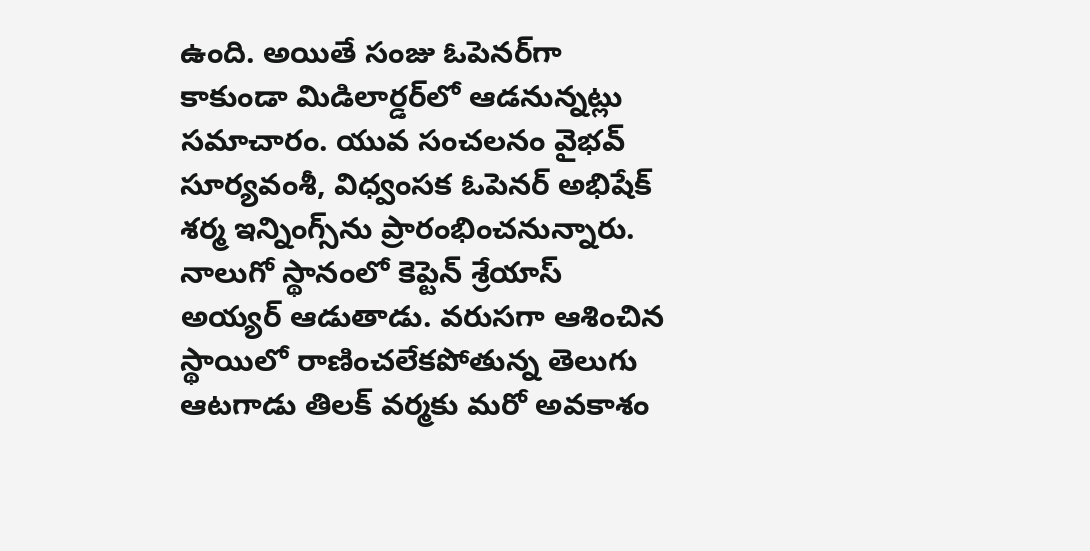ఉంది. అయితే సంజు ఓపెనర్‌గా కాకుండా మిడిలార్డర్‌లో ఆడనున్నట్లు సమాచారం. యువ సంచలనం వైభవ్ సూర్యవంశీ, విధ్వంసక ఓపెనర్ అభిషేక్ శర్మ ఇన్నింగ్స్‌ను ప్రారంభించనున్నారు. నాలుగో స్థానంలో కెప్టెన్ శ్రేయాస్ అయ్యర్ ఆడుతాడు. వరుసగా ఆశించిన స్థాయిలో రాణించలేకపోతున్న తెలుగు ఆటగాడు తిలక్ వర్మకు మరో అవకాశం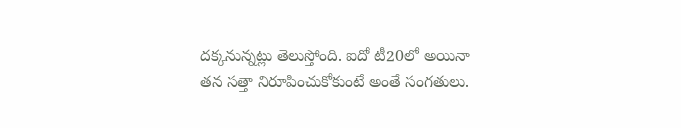దక్కనున్నట్లు తెలుస్తోంది. ఐదో టీ20లో అయినా తన సత్తా నిరూపించుకోకుంటే అంతే సంగతులు.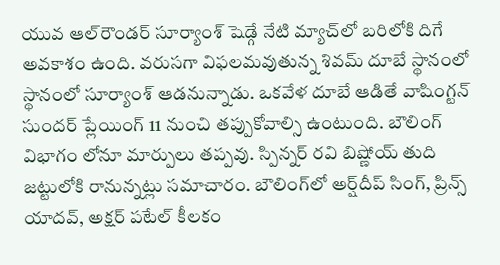యువ ఆల్‌రౌండర్ సూర్యాంశ్ షెడ్గే నేటి మ్యాచ్‌లో బరిలోకి దిగే అవకాశం ఉంది. వరుసగా విఫలమవుతున్న శివమ్‌ దూబే స్థానంలో స్థానంలో సూర్యాంశ్ ఆడనున్నాడు. ఒకవేళ దూబే ఆడితే వాషింగ్టన్ సుందర్ ప్లేయింగ్ 11 నుంచి తప్పుకోవాల్సి ఉంటుంది. బౌలింగ్ విభాగం లోనూ మార్పులు తప్పవు. స్పిన్నర్ రవి బిష్ణోయ్ తుది జట్టులోకి రానున్నట్లు సమాచారం. బౌలింగ్‌లో అర్ష్‌దీప్ సింగ్, ప్రిన్స్‌ యాదవ్, అక్షర్‌ పటేల్‌ కీలకం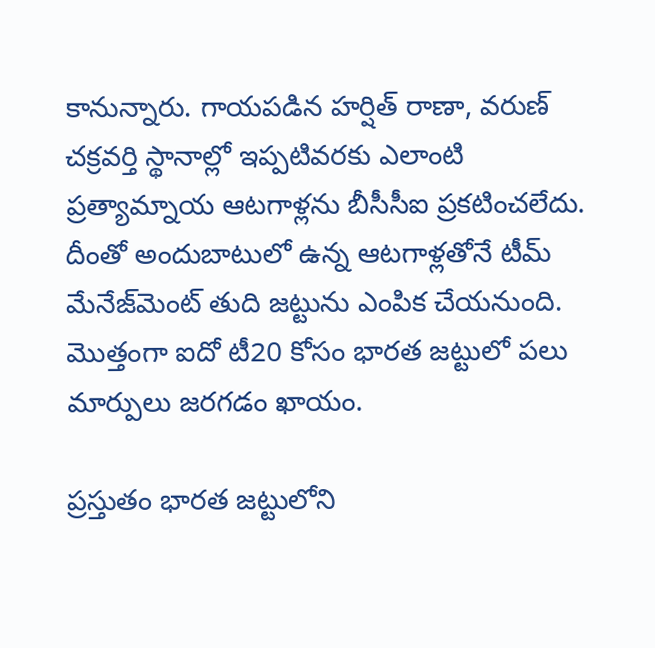కానున్నారు. గాయపడిన హర్షిత్ రాణా, వరుణ్ చక్రవర్తి స్థానాల్లో ఇప్పటివరకు ఎలాంటి ప్రత్యామ్నాయ ఆటగాళ్లను బీసీసీఐ ప్రకటించలేదు. దీంతో అందుబాటులో ఉన్న ఆటగాళ్లతోనే టీమ్ మేనేజ్‌మెంట్ తుది జట్టును ఎంపిక చేయనుంది. మొత్తంగా ఐదో టీ20 కోసం భారత జట్టులో పలు మార్పులు జరగడం ఖాయం.

ప్రస్తుతం భారత జట్టులోని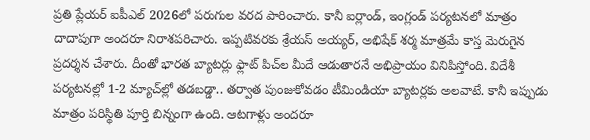ప్రతి ప్లేయర్ ఐపీఎల్‌ 2026లో పరుగుల వరద పారించారు. కానీ ఐర్లాండ్, ఇంగ్లండ్ పర్యటనలో మాత్రం దాదాపుగా అందరూ నిరాశపరిచారు. ఇప్పటివరకు శ్రేయస్ అయ్యర్, అభిషేక్‌ శర్మ మాత్రమే కాస్త మెరుగైన ప్రదర్శన చేశారు. దీంతో భారత బ్యాటర్లు ఫ్లాట్‌ పిచ్‌ల మీదే ఆడుతారనే అభిప్రాయం వినిపిస్తోంది. విదేశీ పర్యటనల్లో 1-2 మ్యాచ్‌ల్లో తడబడ్డా.. తర్వాత పుంజుకోవడం టీమిండియా బ్యాటర్లకు అలవాటే. కానీ ఇప్పుడు మాత్రం పరిస్థితి పూర్తి బిన్నంగా ఉంది. ఆటగాళ్లు అందరూ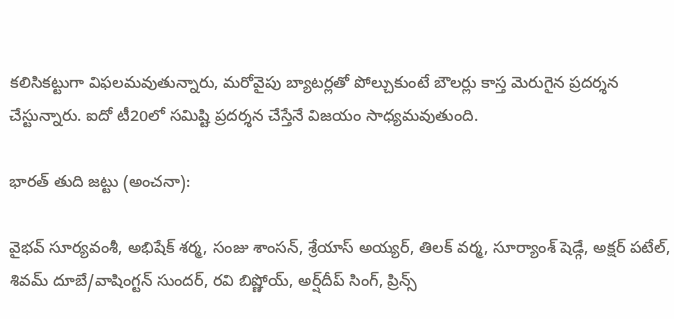కలిసికట్టుగా విఫలమవుతున్నారు, మరోవైపు బ్యాటర్లతో పోల్చుకుంటే బౌలర్లు కాస్త మెరుగైన ప్రదర్శన చేస్టున్నారు. ఐదో టీ20లో సమిష్టి ప్రదర్శన చేస్తేనే విజయం సాధ్యమవుతుంది.

భారత్ తుది జట్టు (అంచనా):

వైభవ్ సూర్యవంశీ, అభిషేక్ శర్మ, సంజు శాంసన్‌, శ్రేయాస్ అయ్యర్, తిలక్ వర్మ, సూర్యాంశ్ షెడ్గే, అక్షర్‌ పటేల్‌, శివమ్‌ దూబే/వాషింగ్టన్ సుందర్, రవి బిష్ణోయ్, అర్ష్‌దీప్ సింగ్, ప్రిన్స్‌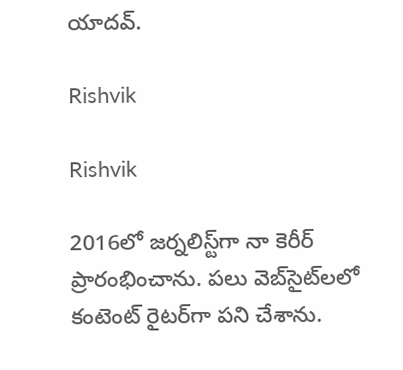యాదవ్.

Rishvik

Rishvik

2016లో జర్నలిస్ట్‌గా నా కెరీర్ ప్రారంభించాను. పలు వెబ్‌సైట్‌లలో కంటెంట్ రైటర్‌గా పని చేశాను.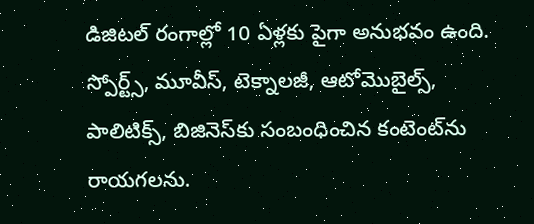డిజిటల్‌ రంగాల్లో 10 ఏళ్లకు పైగా అనుభవం ఉంది. స్పోర్ట్స్, మూవీస్, టెక్నాలజీ, ఆటోమొబైల్స్, పాలిటిక్స్, బిజినెస్‌కు సంబంధించిన కంటెంట్‌ను రాయగలను.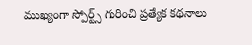ముఖ్యంగా స్పోర్ట్స్ గురించి ప్రత్యేక కథనాలు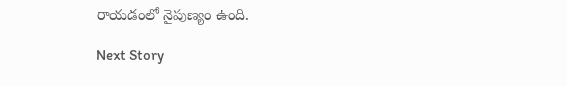రాయడంలో నైపుణ్యం ఉంది.

Next Story